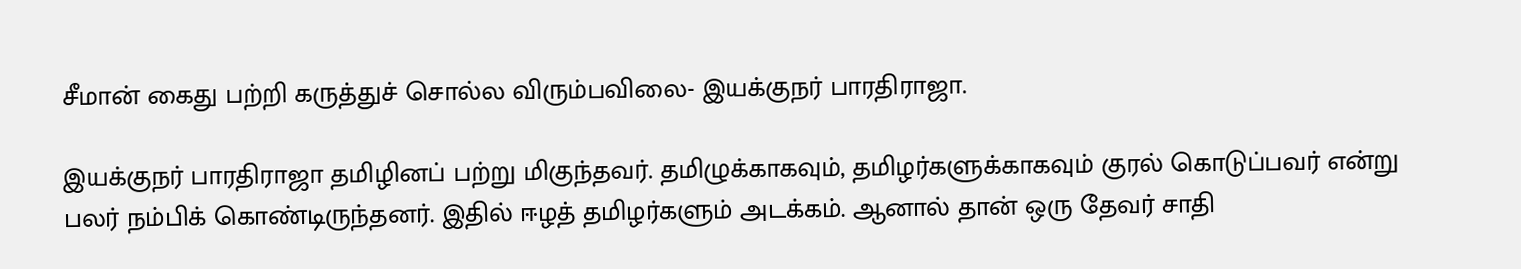சீமான் கைது பற்றி கருத்துச் சொல்ல விரும்பவிலை- இயக்குநர் பாரதிராஜா.

இயக்குநர் பாரதிராஜா தமிழினப் பற்று மிகுந்தவர். தமிழுக்காகவும், தமிழர்களுக்காகவும் குரல் கொடுப்பவர் என்று பலர் நம்பிக் கொண்டிருந்தனர். இதில் ஈழத் தமிழர்களும் அடக்கம். ஆனால் தான் ஒரு தேவர் சாதி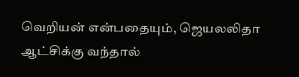வெறியன் என்பதையும், ஜெயலலிதா ஆட்சிக்கு வந்தால்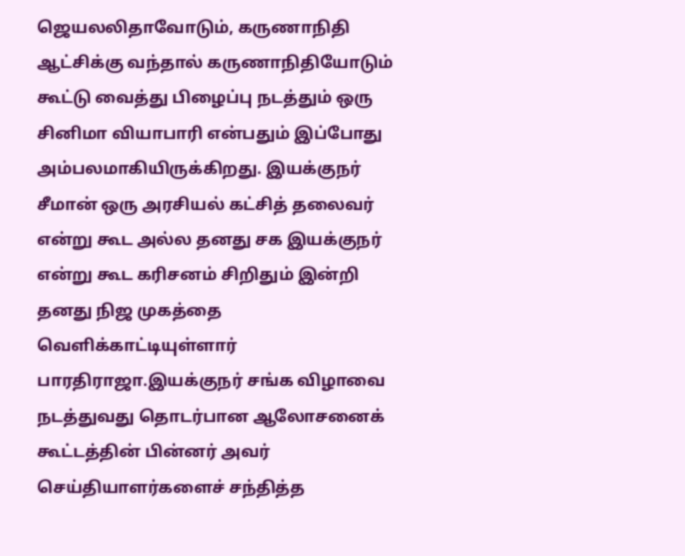ஜெயலலிதாவோடும், கருணாநிதி ஆட்சிக்கு வந்தால் கருணாநிதியோடும் கூட்டு வைத்து பிழைப்பு நடத்தும் ஒரு சினிமா வியாபாரி என்பதும் இப்போது அம்பலமாகியிருக்கிறது. இயக்குநர் சீமான் ஒரு அரசியல் கட்சித் தலைவர் என்று கூட அல்ல தனது சக இயக்குநர் என்று கூட கரிசனம் சிறிதும் இன்றி தனது நிஜ முகத்தை வெளிக்காட்டியுள்ளார் பாரதிராஜா.இயக்குநர் சங்க விழாவை நடத்துவது தொடர்பான ஆலோசனைக் கூட்டத்தின் பின்னர் அவர் செய்தியாளர்களைச் சந்தித்த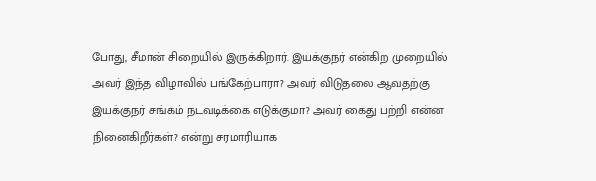போது, சீமான் சிறையில் இருக்கிறார். இயக்குநர் என்கிற முறையில் அவர் இந்த விழாவில் பங்கேற்பாரா? அவர் விடுதலை ஆவதற்கு இயக்குநர் சங்கம் நடவடிக்கை எடுக்குமா? அவர் கைது பற்றி என்ன நினைகிறீர்கள்? என்று சரமாரியாக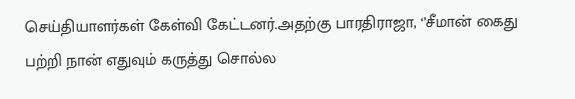செய்தியாளர்கள் கேள்வி கேட்டனர்.அதற்கு பாரதிராஜா, ‘’சீமான் கைது பற்றி நான் எதுவும் கருத்து சொல்ல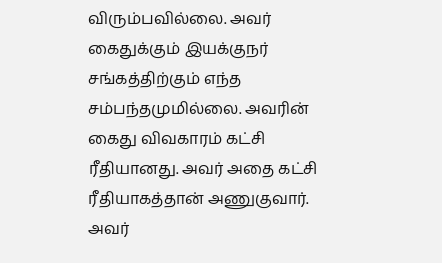விரும்பவில்லை. அவர் கைதுக்கும் இயக்குநர் சங்கத்திற்கும் எந்த சம்பந்தமுமில்லை. அவரின் கைது விவகாரம் கட்சி ரீதியானது. அவர் அதை கட்சி ரீதியாகத்தான் அணுகுவார். அவர்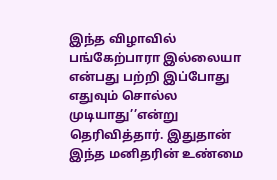இந்த விழாவில் பங்கேற்பாரா இல்லையா என்பது பற்றி இப்போது எதுவும் சொல்ல முடியாது’’என்று தெரிவித்தார். இதுதான் இந்த மனிதரின் உண்மை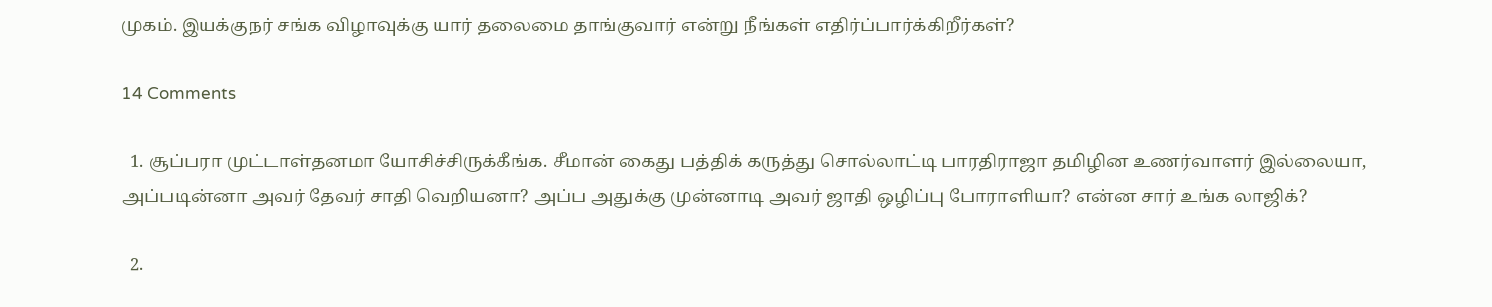முகம். இயக்குநர் சங்க விழாவுக்கு யார் தலைமை தாங்குவார் என்று நீங்கள் எதிர்ப்பார்க்கிறீர்கள்?

14 Comments

  1. சூப்பரா முட்டாள்தனமா யோசிச்சிருக்கீங்க. சீமான் கைது பத்திக் கருத்து சொல்லாட்டி பாரதிராஜா தமிழின உணர்வாளர் இல்லையா, அப்படின்னா அவர் தேவர் சாதி வெறியனா? அப்ப அதுக்கு முன்னாடி அவர் ஜாதி ஒழிப்பு போராளியா? என்ன சார் உங்க லாஜிக்?

  2.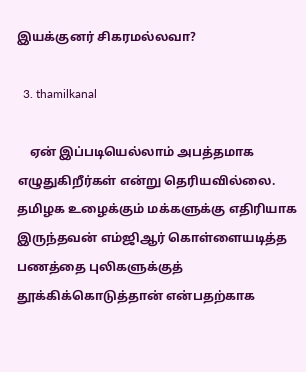இயக்குனர் சிகரமல்லவா?

  3. thamilkanal

    ஏன் இப்படியெல்லாம் அபத்தமாக எழுதுகிறீர்கள் என்று தெரியவில்லை. தமிழக உழைக்கும் மக்களுக்கு எதிரியாக இருந்தவன் எம்ஜிஆர் கொள்ளையடித்த பணத்தை புலிகளுக்குத் தூக்கிக்கொடுத்தான் என்பதற்காக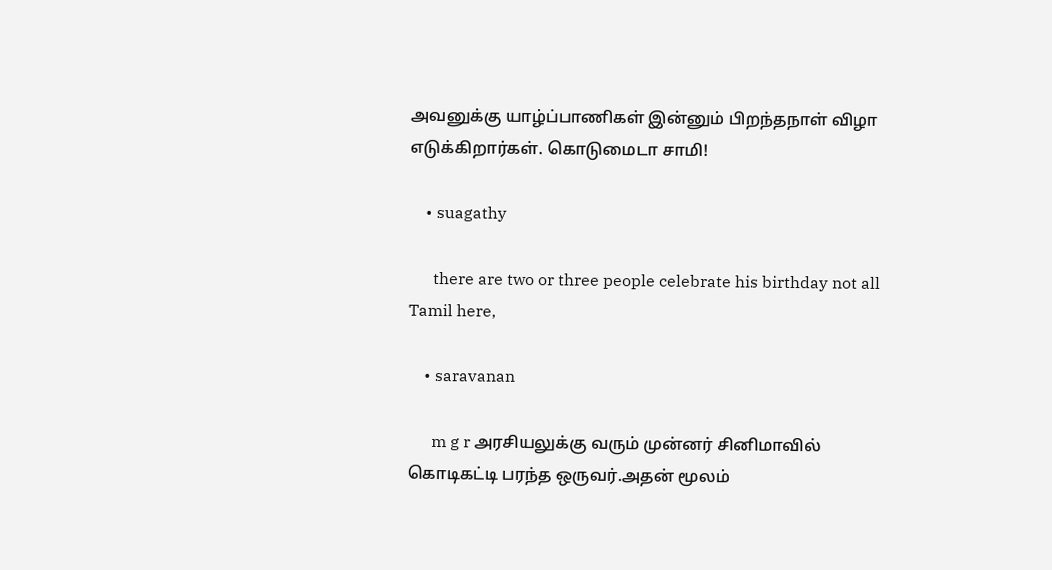அவனுக்கு யாழ்ப்பாணிகள் இன்னும் பிறந்தநாள் விழா எடுக்கிறார்கள். கொடுமைடா சாமி!

    • suagathy

      there are two or three people celebrate his birthday not all Tamil here,

    • saravanan

      m g r அரசியலுக்கு வரும் முன்னர் சினிமாவில் கொடிகட்டி பரந்த ஒருவர்.அதன் மூலம்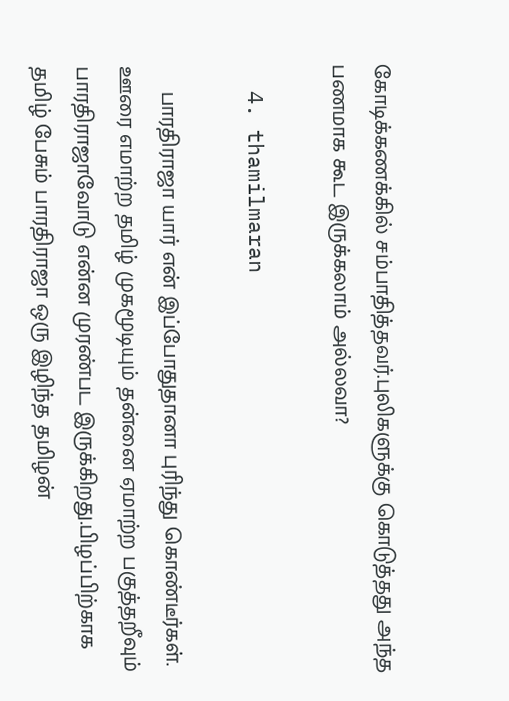கோடிக்கணக்கில் சம்பாதித்தவர்.புலிகளுக்கு கொடுத்தது அந்த பணமாக கூட இருக்கலாம் அல்லவா?

  4. thamilmaran

    பாரதிராஜா யார் என் இப்போதுதானா புரிந்து கொண்டீர்கள். ஊரை எமாற்ற தமிழ் முகமூடியும் தன்னை ஏமாற்ற பகுத்தறீவும் பாரதிராஜாவோடு என்ன முரண்பட இருக்கிறது.பிழப்பிற்காக தமிழ் பேசும் பாரதிராஜா ஒரு இழிந்த தமிழன்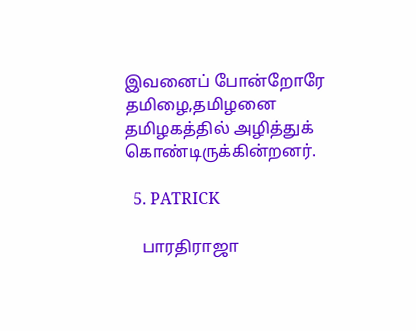இவனைப் போன்றோரே தமிழை,தமிழனை தமிழகத்தில் அழித்துக் கொண்டிருக்கின்றனர்.

  5. PATRICK

    பாரதிராஜா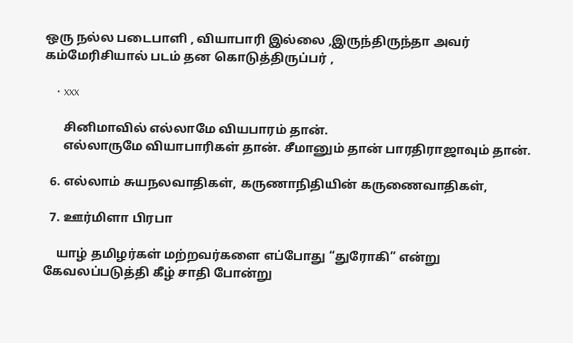ஒரு நல்ல படைபாளி , வியாபாரி இல்லை ,இருந்திருந்தா அவர் கம்மேரிசியால் படம் தன கொடுத்திருப்பர் ,

    • xxx

      சினிமாவில் எல்லாமே வியபாரம் தான்.
      எல்லாருமே வியாபாரிகள் தான். சீமானும் தான் பாரதிராஜாவும் தான்.

  6. எல்லாம் சுயநலவாதிகள், கருணாநிதியின் கருணைவாதிகள்,

  7. ஊர்மிளா பிரபா

    யாழ் தமிழர்கள் மற்றவர்களை எப்போது “துரோகி” என்று கேவலப்படுத்தி கீழ் சாதி போன்று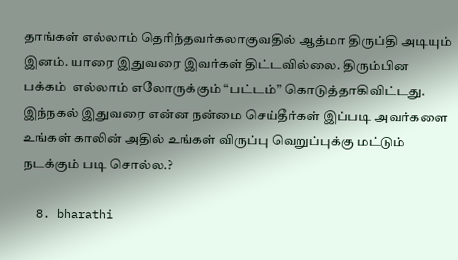தாங்கள் எல்லாம் தெரிந்தவர்கலாகுவதில் ஆத்மா திருப்தி அடியும் இனம். யாரை இதுவரை இவர்கள் திட்டவில்லை. திரும்பின பக்கம்  எல்லாம் எலோருக்கும் “பட்டம்” கொடுத்தாகிவிட்டது. இந்நகல் இதுவரை என்ன நன்மை செய்தீர்கள் இப்படி அவர்களை உங்கள் காலின் அதில் உங்கள் விருப்பு வெறுப்புக்கு மட்டும் நடக்கும் படி சொல்ல.?

  8. bharathi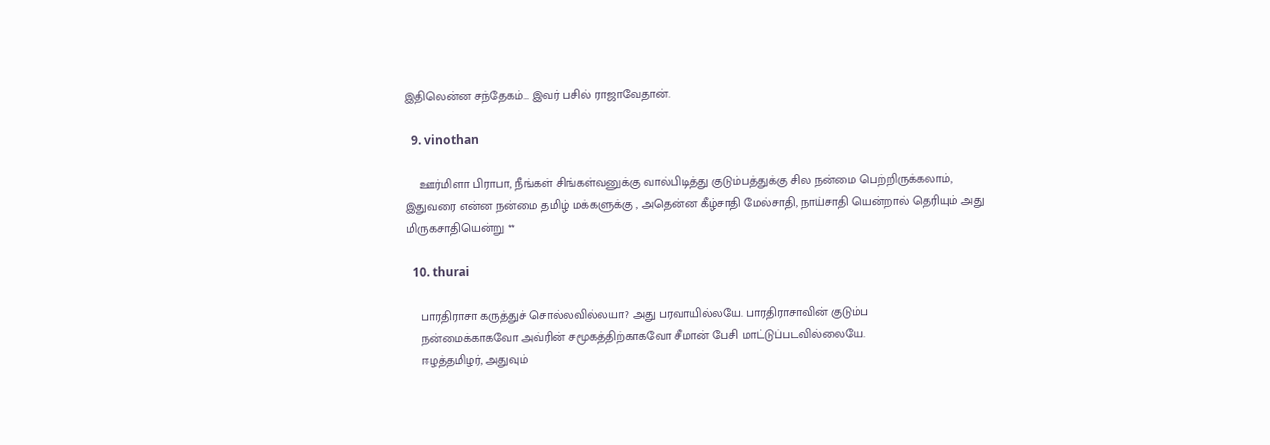இதிலென்ன சந்தேகம்… இவர் பசில் ராஜாவேதான்.

  9. vinothan

    ஊர்மிளா பிராபா, நீங்கள் சிங்கள்வனுக்கு வால்பிடித்து குடும்பத்துக்கு சில நன்மை பெற்றிருக்கலாம், இதுவரை என்ன நன்மை தமிழ் மக்களுக்கு , அதென்ன கீழ்சாதி மேல்சாதி, நாய்சாதி யென்றால் தெரியும் அது மிருகசாதியென்று **

  10. thurai

    பாரதிராசா கருத்துச் சொல்லவில்லயா? அது பரவாயில்லயே. பாரதிராசாவின் குடும்ப
    நன்மைக்காகவோ அவ்ரின் சமூகத்திற்காகவோ சீமான் பேசி மாட்டுப்படவில்லையே.
    ஈழத்தமிழர், அதுவும்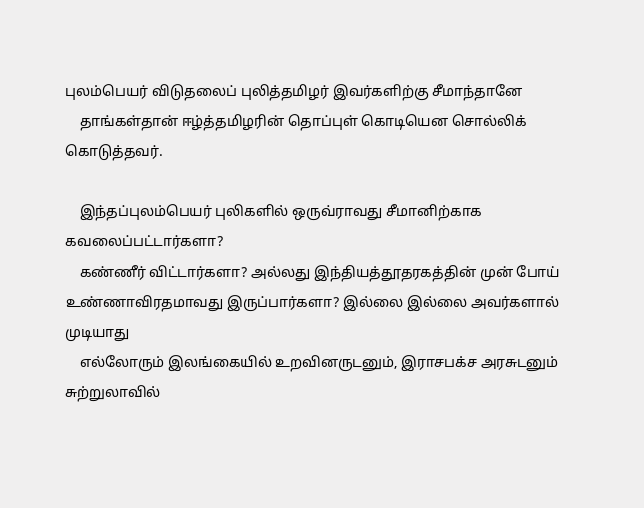புலம்பெயர் விடுதலைப் புலித்தமிழர் இவர்களிற்கு சீமாந்தானே
    தாங்கள்தான் ஈழ்த்தமிழரின் தொப்புள் கொடியென சொல்லிக் கொடுத்தவர்.

    இந்தப்புலம்பெயர் புலிகளில் ஒருவ்ராவது சீமானிற்காக கவலைப்பட்டார்களா?
    கண்ணீர் விட்டார்களா? அல்லது இந்தியத்தூதரகத்தின் முன் போய் உண்ணாவிரதமாவது இருப்பார்களா? இல்லை இல்லை அவர்களால் முடியாது
    எல்லோரும் இலங்கையில் உறவினருடனும், இராசபக்ச அரசுடனும் சுற்றுலாவில்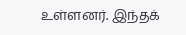உள்ளனர். இந்தக்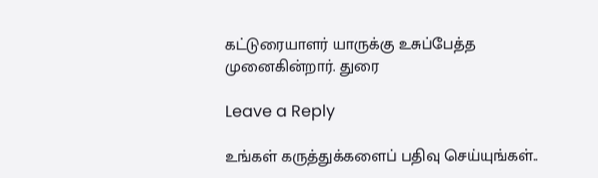கட்டுரையாளர் யாருக்கு உசுப்பேத்த முனைகின்றார். துரை

Leave a Reply

உங்கள் கருத்துக்களைப் பதிவு செய்யுங்கள்..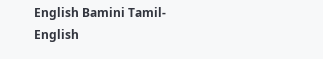English Bamini Tamil-English